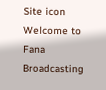Site icon Welcome to Fana Broadcasting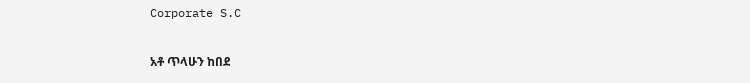Corporate S.C

አቶ ጥላሁን ከበደ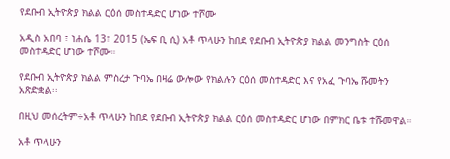የደቡብ ኢትዮጵያ ክልል ርዕሰ መስተዳድር ሆነው ተሾሙ

አዲስ አበባ ፣ ነሐሴ 13፣ 2015 (ኤፍ ቢ ሲ) አቶ ጥላሁን ከበደ የደቡብ ኢትዮጵያ ክልል መንግስት ርዕሰ መስተዳድር ሆነው ተሾሙ።

የደቡብ ኢትዮጵያ ክልል ምስረታ ጉባኤ በዛሬ ውሎው የክልሉን ርዕሰ መስተዳድር እና የአፈ ጉባኤ ሹመትን አጽድቋል፡፡

በዚህ መሰረትም÷አቶ ጥላሁን ከበደ የደቡብ ኢትዮጵያ ክልል ርዕሰ መስተዳድር ሆነው በምክር ቤቱ ተሹመዋል።

አቶ ጥላሁን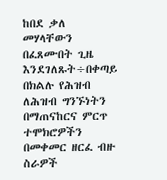ከበደ ቃለ መሃላቸውን በፈጸሙበት ጊዜ እንደገለጹት÷በቀጣይ በክልሉ የሕዝብ ለሕዝብ ግንኙነትን በማጠናከርና ምርጥ ተሞክሮዎችን በመቀመር ዘርፈ ብዙ ስራዎች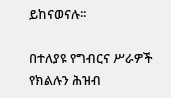ይከናወናሉ፡፡

በተለያዩ የግብርና ሥራዎች የክልሉን ሕዝብ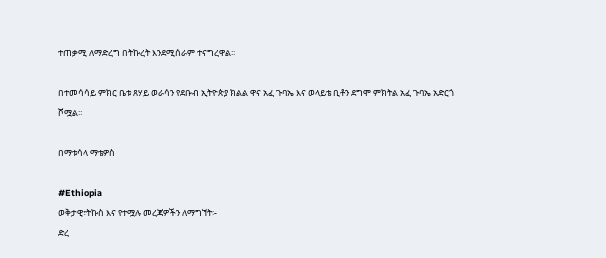ተጠቃሚ ለማድረግ በትኩረት እንደሚሰራም ተናግረዋል፡፡

በተመሳሳይ ምክር ቤቱ ጸሃይ ወራሳን የደቡብ ኢትዮጵያ ክልል ዋና አፈ ጉባኤ እና ወላይቴ ቢቶን ደግሞ ምክትል አፈ ጉባኤ አድርጎ ሾሟል፡፡

በማቱሳላ ማቴዎስ

#Ethiopia
ወቅታዊ፣ትኩስ እና የተሟሉ መረጃዎችን ለማግኘት፡-
ድረ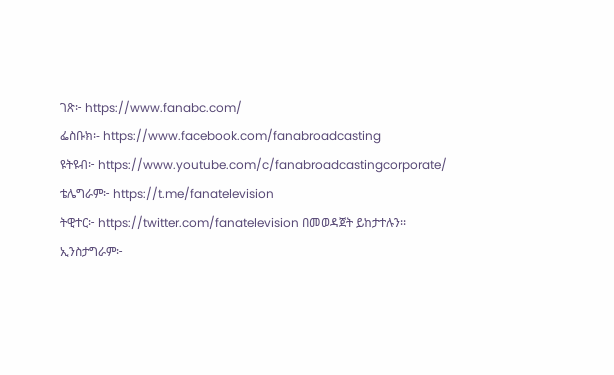ገጽ፦ https://www.fanabc.com/
ፌስቡክ፡- https://www.facebook.com/fanabroadcasting
ዩትዩብ፦ https://www.youtube.com/c/fanabroadcastingcorporate/
ቴሌግራም፦ https://t.me/fanatelevision
ትዊተር፦ https://twitter.com/fanatelevision በመወዳጀት ይከታተሉን፡፡
ኢንስታግራም፦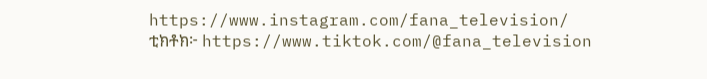https://www.instagram.com/fana_television/
ቲክቶክ፦ https://www.tiktok.com/@fana_television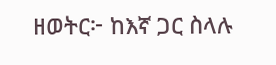ዘወትር፦ ከእኛ ጋር ስላሉ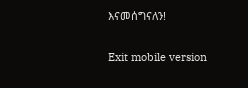እናመሰግናለን!

Exit mobile version